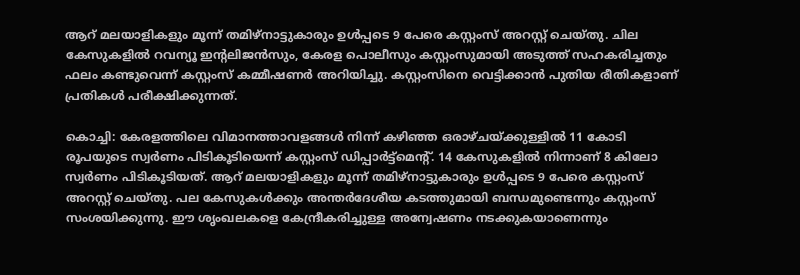ആറ് മലയാളികളും മൂന്ന് തമിഴ്നാട്ടുകാരും ഉൾപ്പടെ 9 പേരെ കസ്റ്റംസ് അറസ്റ്റ് ചെയ്തു. ചില കേസുകളിൽ റവന്യൂ ഇൻ്റലിജൻസും, കേരള പൊലീസും കസ്റ്റംസുമായി അടുത്ത് സഹകരിച്ചതും ഫലം കണ്ടുവെന്ന് കസ്റ്റംസ് കമ്മീഷണർ അറിയിച്ചു. കസ്റ്റംസിനെ വെട്ടിക്കാന്‍ പുതിയ രീതികളാണ് പ്രതികള്‍ പരീക്ഷിക്കുന്നത്.

കൊച്ചി: കേരളത്തിലെ വിമാനത്താവളങ്ങൾ നിന്ന് കഴിഞ്ഞ ഒരാഴ്ചയ്ക്കുള്ളിൽ 11 കോടി രൂപയുടെ സ്വർണം പിടികൂടിയെന്ന് കസ്റ്റംസ് ഡിപ്പാർട്ട്മെൻ്റ്. 14 കേസുകളിൽ നിന്നാണ് 8 കിലോ സ്വർണം പിടികൂടിയത്. ആറ് മലയാളികളും മൂന്ന് തമിഴ്നാട്ടുകാരും ഉൾപ്പടെ 9 പേരെ കസ്റ്റംസ് അറസ്റ്റ് ചെയ്തു. പല കേസുകൾക്കും അന്തർദേശീയ കടത്തുമായി ബന്ധമുണ്ടെന്നും കസ്റ്റംസ് സംശയിക്കുന്നു. ഈ ശൃംഖലകളെ കേന്ദ്രീകരിച്ചുള്ള അന്വേഷണം നടക്കുകയാണെന്നും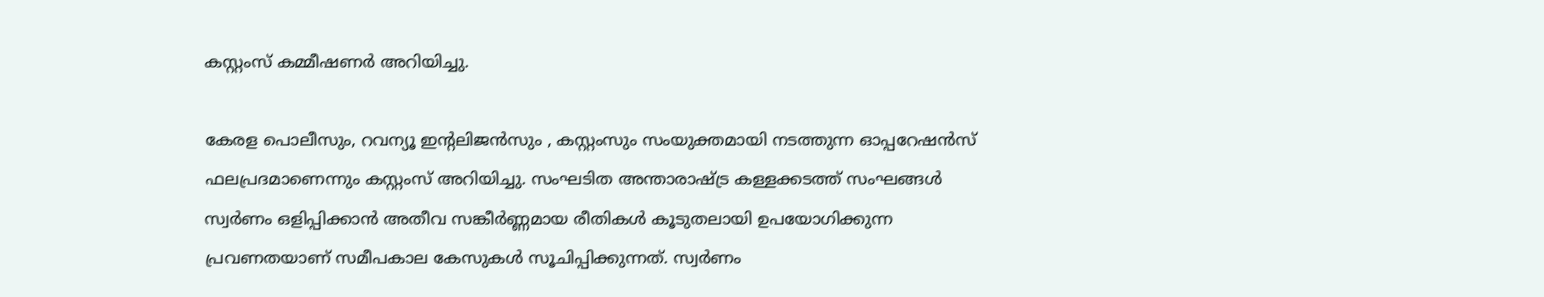കസ്റ്റംസ് കമ്മീഷണർ അറിയിച്ചു.

കേരള പൊലീസും, റവന്യൂ ഇന്‍റലിജൻസും , കസ്റ്റംസും സംയുക്തമായി നടത്തുന്ന ഓപ്പറേഷൻസ് ഫലപ്രദമാണെന്നും കസ്റ്റംസ് അറിയിച്ചു. സംഘടിത അന്താരാഷ്ട്ര കള്ളക്കടത്ത് സംഘങ്ങൾ സ്വർണം ഒളിപ്പിക്കാൻ അതീവ സങ്കീർണ്ണമായ രീതികൾ കൂടുതലായി ഉപയോഗിക്കുന്ന പ്രവണതയാണ് സമീപകാല കേസുകൾ സൂചിപ്പിക്കുന്നത്. സ്വർണം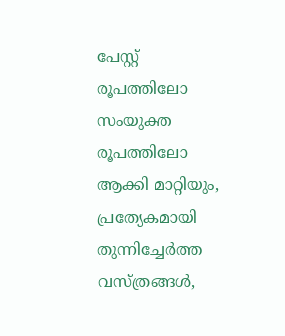പേസ്റ്റ് രൂപത്തിലോ സംയുക്ത രൂപത്തിലോ ആക്കി മാറ്റിയും, പ്രത്യേകമായി തുന്നിച്ചേർത്ത വസ്ത്രങ്ങൾ,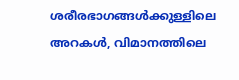ശരീരഭാഗങ്ങൾക്കുള്ളിലെ അറകൾ, വിമാനത്തിലെ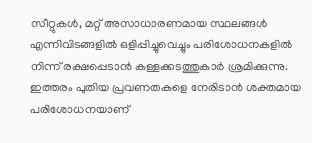സീറ്റുകൾ, മറ്റ് അസാധാരണമായ സ്ഥലങ്ങൾ എന്നിവിടങ്ങളിൽ ഒളിപ്പിച്ചുവെച്ചും പരിശോധനകളിൽ നിന്ന് രക്ഷപ്പെടാൻ കള്ളക്കടത്തുകാർ ശ്രമിക്കുന്നു. ഇത്തരം പുതിയ പ്രവണതകളെ നേരിടാന്‍ ശക്തമായ പരിശോധനയാണ്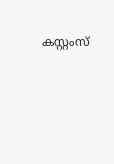കസ്റ്റംസ്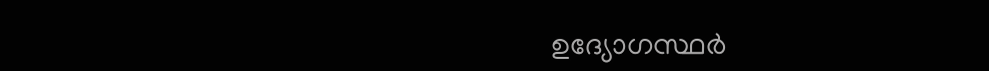ഉദ്യോഗസ്ഥര്‍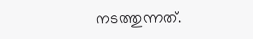നടത്തുന്നത്.